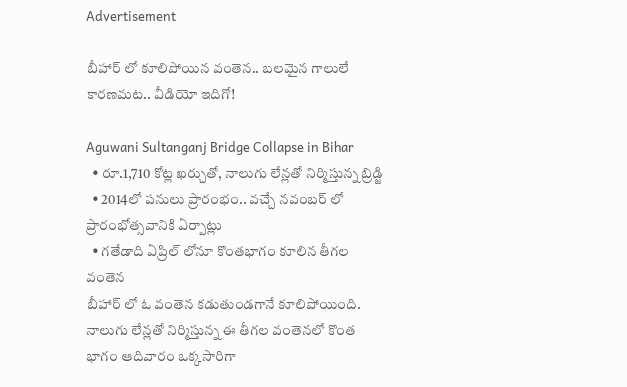Advertisement

బీహార్ లో కూలిపోయిన వంతెన.. బలమైన గాలులే కారణమట.. వీడియో ఇదిగో!

Aguwani Sultanganj Bridge Collapse in Bihar
  • రూ.1,710 కోట్ల ఖర్చుతో, నాలుగు లేన్లతో నిర్మిస్తున్న బ్రిడ్జి
  • 2014లో పనులు ప్రారంభం.. వచ్చే నవంబర్ లో ప్రారంభోత్సవానికి ఏర్పాట్లు
  • గతేడాది ఏప్రిల్ లోనూ కొంతభాగం కూలిన తీగల వంతెన
బీహార్ లో ఓ వంతెన కడుతుండగానే కూలిపోయింది. నాలుగు లేన్లతో నిర్మిస్తున్న ఈ తీగల వంతెనలో కొంత భాగం ఆదివారం ఒక్కసారిగా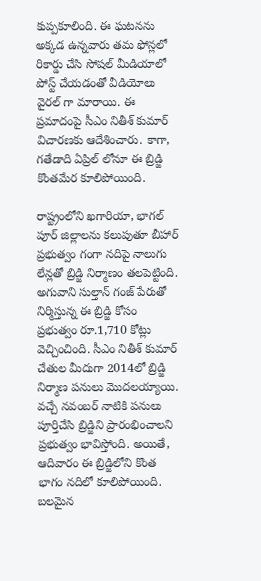కుప్పకూలింది. ఈ ఘటనను అక్కడ ఉన్నవారు తమ ఫోన్లలో రికార్డు చేసి సోషల్ మీడియాలో పోస్ట్ చేయడంతో వీడియోలు వైరల్ గా మారాయి. ఈ ప్రమాదంపై సీఎం నితీశ్ కుమార్ విచారణకు ఆదేశించారు. కాగా, గతేడాది ఏప్రిల్ లోనూ ఈ బ్రిడ్జి కొంతమేర కూలిపోయింది.

రాష్ట్రంలోని ఖగారియా, భాగల్ పూర్ జిల్లాలను కలుపుతూ బీహార్ ప్రభుత్వం గంగా నదిపై నాలుగు లేన్లతో బ్రిడ్జి నిర్మాణం తలపెట్టింది. అగువాని సుల్తాన్ గంజ్ పేరుతో నిర్మిస్తున్న ఈ బ్రిడ్జి కోసం ప్రభుత్వం రూ.1,710 కోట్లు వెచ్చించింది. సీఎం నితీశ్ కుమార్ చేతుల మీదుగా 2014లో బ్రిడ్జి నిర్మాణ పనులు మొదలయ్యాయి. వచ్చే నవంబర్ నాటికి పనులు పూర్తిచేసి బ్రిడ్జిని ప్రారంభించాలని ప్రభుత్వం భావిస్తోంది. అయితే, ఆదివారం ఈ బ్రిడ్జిలోని కొంత భాగం నదిలో కూలిపోయింది. బలమైన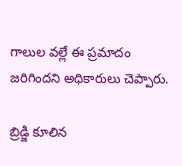గాలుల వల్లే ఈ ప్రమాదం జరిగిందని అధికారులు చెప్పారు.

బ్రిడ్జి కూలిన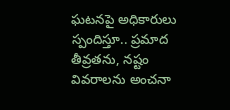ఘటనపై అధికారులు స్పందిస్తూ.. ప్రమాద తీవ్రతను, నష్టం వివరాలను అంచనా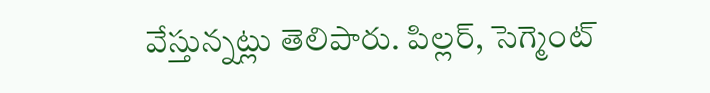వేస్తున్నట్లు తెలిపారు. పిల్లర్, సెగ్మెంట్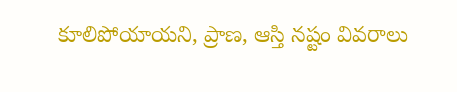కూలిపోయాయని, ప్రాణ, ఆస్తి నష్టం వివరాలు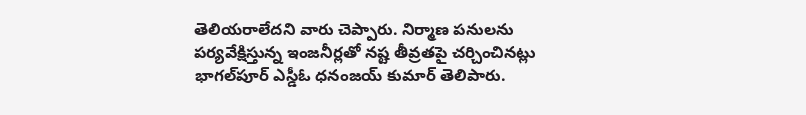తెలియరాలేదని వారు చెప్పారు. నిర్మాణ పనులను పర్యవేక్షిస్తున్న ఇంజనీర్లతో నష్ట తీవ్రతపై చర్చించినట్లు భాగల్‌పూర్ ఎస్డీఓ ధనంజయ్‌ కుమార్‌ తెలిపారు.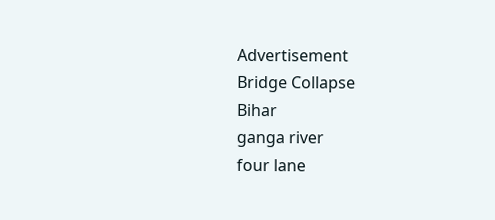Advertisement
Bridge Collapse
Bihar
ganga river
four lane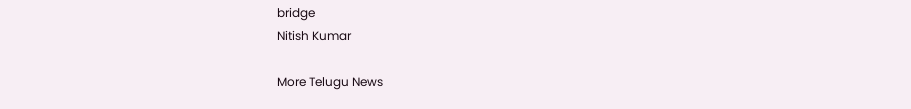bridge
Nitish Kumar

More Telugu News